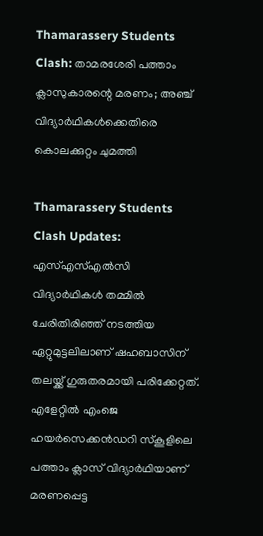Thamarassery Students Clash: താമരശേരി പത്താം ക്ലാസുകാരന്റെ മരണം; അഞ്ച് വിദ്യാര്‍ഥികള്‍ക്കെതിരെ കൊലക്കുറ്റം ചുമത്തി

Thamarassery Students Clash Updates: എസ്എസ്എല്‍സി വിദ്യാര്‍ഥികള്‍ തമ്മില്‍ ചേരിതിരിഞ്ഞ് നടത്തിയ ഏറ്റുമുട്ടലിലാണ് ഷഹബാസിന് തലയ്ക്ക് ഗുരുതരമായി പരിക്കേറ്റത്. എളേറ്റില്‍ എംജെ ഹയര്‍സെക്കന്‍ഡറി സ്‌കൂളിലെ പത്താം ക്ലാസ് വിദ്യാര്‍ഥിയാണ് മരണപ്പെട്ട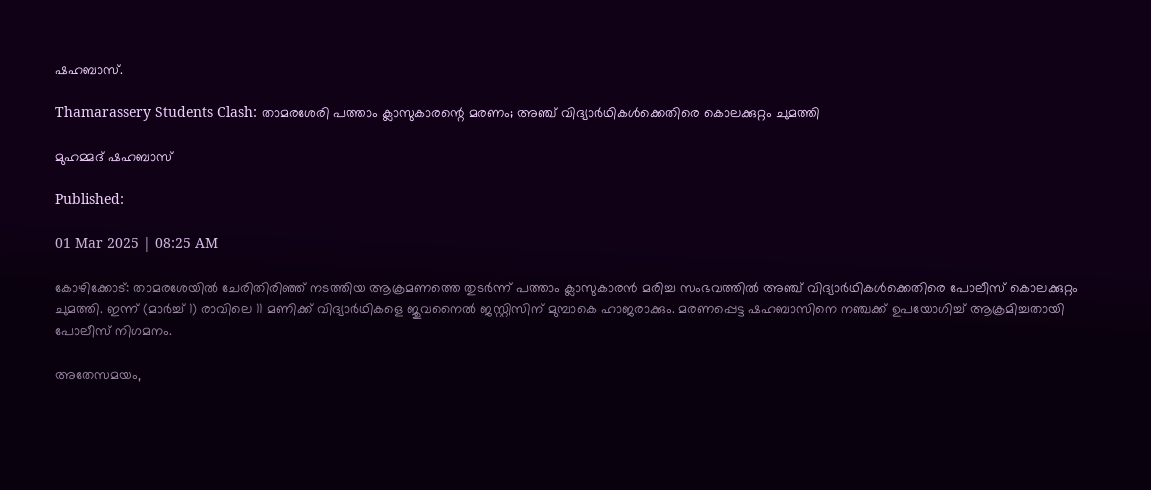ഷഹബാസ്.

Thamarassery Students Clash: താമരശേരി പത്താം ക്ലാസുകാരന്റെ മരണം; അഞ്ച് വിദ്യാര്‍ഥികള്‍ക്കെതിരെ കൊലക്കുറ്റം ചുമത്തി

മുഹമ്മദ് ഷഹബാസ്

Published:

01 Mar 2025 | 08:25 AM

കോഴിക്കോട്: താമരശേയില്‍ ചേരിതിരിഞ്ഞ് നടത്തിയ ആക്രമണത്തെ തുടര്‍ന്ന് പത്താം ക്ലാസുകാരന്‍ മരിച്ച സംഭവത്തില്‍ അഞ്ച് വിദ്യാര്‍ഥികള്‍ക്കെതിരെ പോലീസ് കൊലക്കുറ്റം ചുമത്തി. ഇന്ന് (മാര്‍ച്ച് 1) രാവിലെ 11 മണിക്ക് വിദ്യാര്‍ഥികളെ ജുവനൈല്‍ ജസ്റ്റിസിന് മുമ്പാകെ ഹാജരാക്കും. മരണപ്പെട്ട ഷഹബാസിനെ നഞ്ചക്ക് ഉപയോഗിച്ച് ആക്രമിച്ചതായി പോലീസ് നിഗമനം.

അതേസമയം,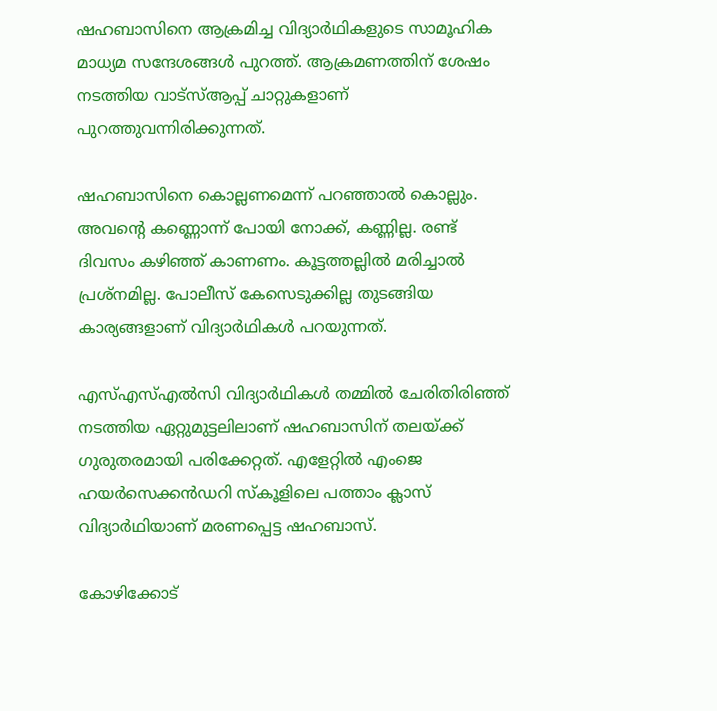ഷഹബാസിനെ ആക്രമിച്ച വിദ്യാര്‍ഥികളുടെ സാമൂഹിക മാധ്യമ സന്ദേശങ്ങള്‍ പുറത്ത്. ആക്രമണത്തിന് ശേഷം നടത്തിയ വാട്‌സ്ആപ്പ് ചാറ്റുകളാണ് പുറത്തുവന്നിരിക്കുന്നത്.

ഷഹബാസിനെ കൊല്ലണമെന്ന് പറഞ്ഞാല്‍ കൊല്ലും. അവന്റെ കണ്ണൊന്ന് പോയി നോക്ക്, കണ്ണില്ല. രണ്ട് ദിവസം കഴിഞ്ഞ് കാണണം. കൂട്ടത്തല്ലില്‍ മരിച്ചാല്‍ പ്രശ്‌നമില്ല. പോലീസ് കേസെടുക്കില്ല തുടങ്ങിയ കാര്യങ്ങളാണ് വിദ്യാര്‍ഥികള്‍ പറയുന്നത്.

എസ്എസ്എല്‍സി വിദ്യാര്‍ഥികള്‍ തമ്മില്‍ ചേരിതിരിഞ്ഞ് നടത്തിയ ഏറ്റുമുട്ടലിലാണ് ഷഹബാസിന് തലയ്ക്ക് ഗുരുതരമായി പരിക്കേറ്റത്. എളേറ്റില്‍ എംജെ ഹയര്‍സെക്കന്‍ഡറി സ്‌കൂളിലെ പത്താം ക്ലാസ് വിദ്യാര്‍ഥിയാണ് മരണപ്പെട്ട ഷഹബാസ്.

കോഴിക്കോട്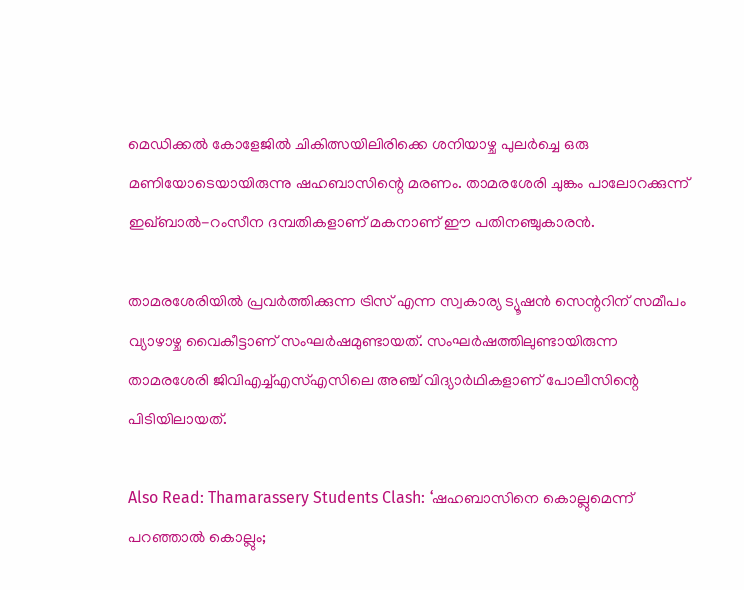മെഡിക്കല്‍ കോളേജില്‍ ചികിത്സയിലിരിക്കെ ശനിയാഴ്ച പുലര്‍ച്ചെ ഒരു മണിയോടെയായിരുന്നു ഷഹബാസിന്റെ മരണം. താമരശേരി ചുങ്കം പാലോറക്കുന്ന് ഇഖ്ബാല്‍-റംസീന ദമ്പതികളാണ് മകനാണ് ഈ പതിനഞ്ചുകാരന്‍.

താമരശേരിയില്‍ പ്രവര്‍ത്തിക്കുന്ന ട്രിസ് എന്ന സ്വകാര്യ ട്യൂഷന്‍ സെന്ററിന് സമീപം വ്യാഴാഴ്ച വൈകീട്ടാണ് സംഘര്‍ഷമുണ്ടായത്. സംഘര്‍ഷത്തിലുണ്ടായിരുന്ന താമരശേരി ജിവിഎച്ച്എസ്എസിലെ അഞ്ച് വിദ്യാര്‍ഥികളാണ് പോലീസിന്റെ പിടിയിലായത്.

Also Read: Thamarassery Students Clash: ‘ഷഹബാസിനെ കൊല്ലുമെന്ന് പറഞ്ഞാൽ കൊല്ലും;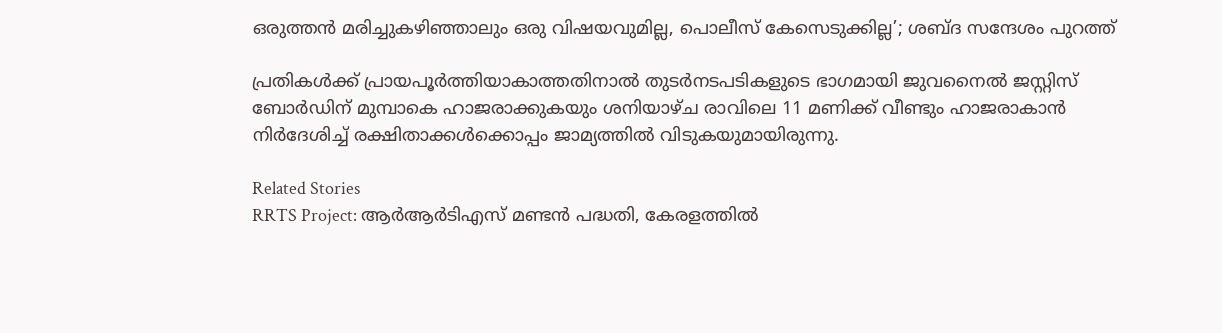ഒരുത്തൻ മരിച്ചുകഴിഞ്ഞാലും ഒരു വിഷയവുമില്ല, പൊലീസ് കേസെടുക്കില്ല’; ശബ്ദ സന്ദേശം പുറത്ത്

പ്രതികള്‍ക്ക് പ്രായപൂര്‍ത്തിയാകാത്തതിനാല്‍ തുടര്‍നടപടികളുടെ ഭാഗമായി ജുവനൈല്‍ ജസ്റ്റിസ് ബോര്‍ഡിന് മുമ്പാകെ ഹാജരാക്കുകയും ശനിയാഴ്ച രാവിലെ 11 മണിക്ക് വീണ്ടും ഹാജരാകാന്‍ നിര്‍ദേശിച്ച് രക്ഷിതാക്കള്‍ക്കൊപ്പം ജാമ്യത്തില്‍ വിടുകയുമായിരുന്നു.

Related Stories
RRTS Project: ആർആർടിഎസ് മണ്ടൻ പദ്ധതി, കേരളത്തിൽ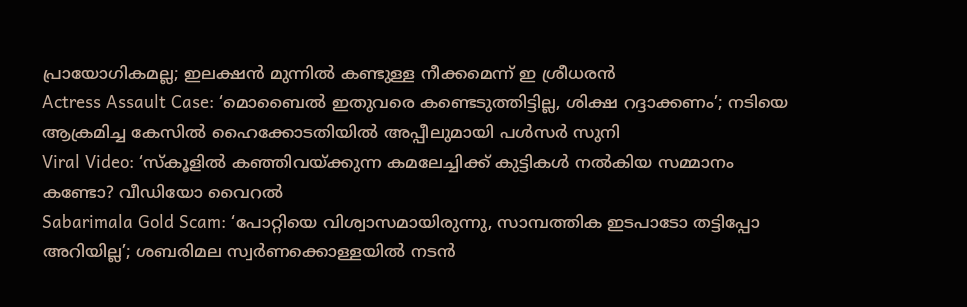പ്രായോഗികമല്ല; ഇലക്ഷൻ മുന്നിൽ കണ്ടുള്ള നീക്കമെന്ന് ഇ ശ്രീധരൻ
Actress Assault Case: ‘മൊബൈല്‍ ഇതുവരെ കണ്ടെടുത്തിട്ടില്ല, ശിക്ഷ റദ്ദാക്കണം’; നടിയെ ആക്രമിച്ച കേസിൽ ഹൈക്കോടതിയില്‍ അപ്പീലുമായി പൾ‌സർ‌ സുനി
Viral Video: ‘സ്‌കൂളിൽ കഞ്ഞിവയ്‌ക്കുന്ന കമലേച്ചിക്ക് കുട്ടികൾ നൽകിയ സമ്മാനം കണ്ടോ? വീഡിയോ വൈറൽ
Sabarimala Gold Scam: ‘പോറ്റിയെ വിശ്വാസമായിരുന്നു, സാമ്പത്തിക ഇടപാടോ തട്ടിപ്പോ അറിയില്ല’; ശബരിമല സ്വർണക്കൊള്ളയിൽ നടൻ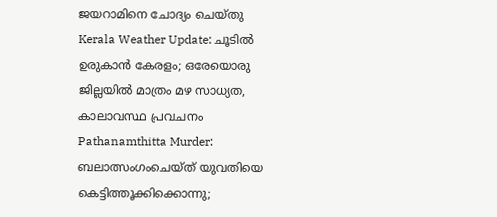ജയറാമിനെ ചോദ്യം ചെയ്തു
Kerala Weather Update: ചൂടിൽ ഉരുകാൻ കേരളം; ഒരേയൊരു ജില്ലയിൽ മാത്രം മഴ സാധ്യത, കാലാവസ്ഥ പ്രവചനം
Pathanamthitta Murder: ബലാത്സംഗംചെയ്ത് യുവതിയെ കെട്ടിത്തൂക്കിക്കൊന്നു;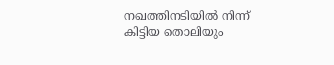നഖത്തിനടിയിൽ നിന്ന് കിട്ടിയ തൊലിയും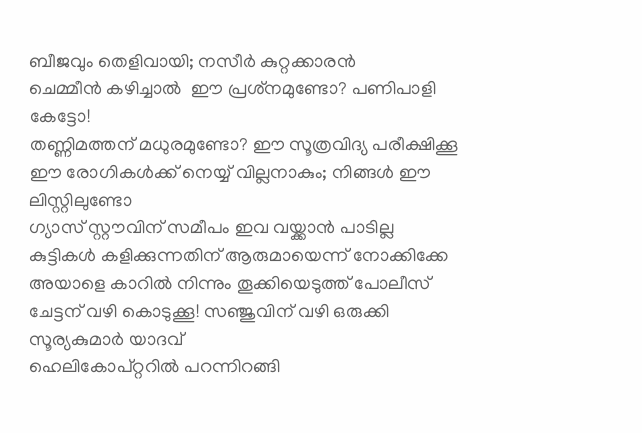ബീജവും തെളിവായി; നസീര്‍ കുറ്റക്കാരൻ
ചെമ്മീന്‍ കഴിച്ചാല്‍  ഈ പ്രശ്‌നമുണ്ടോ? പണിപാളി കേട്ടോ!
തണ്ണിമത്തന് മധുരമുണ്ടോ? ഈ സൂത്രവിദ്യ പരീക്ഷിക്കൂ
ഈ രോഗികൾക്ക് നെയ്യ് വില്ലനാകും; നിങ്ങൾ ഈ ലിസ്റ്റിലുണ്ടോ
ഗ്യാസ് സ്റ്റൗവിന് സമീപം ഇവ വയ്ക്കാൻ പാടില്ല
കുട്ടികൾ കളിക്കുന്നതിന് ആരുമായെന്ന് നോക്കിക്കേ
അയാളെ കാറിൽ നിന്നും തൂക്കിയെടുത്ത് പോലീസ്
ചേട്ടന് വഴി കൊടുക്കൂ! സഞ്ജുവിന് വഴി ഒരുക്കി സൂര്യകുമാർ യാദവ്
ഹെലികോപ്റ്ററിൽ പറന്നിറങ്ങി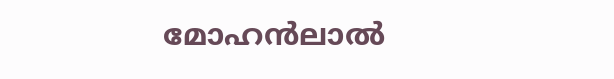മോഹൻലാൽ